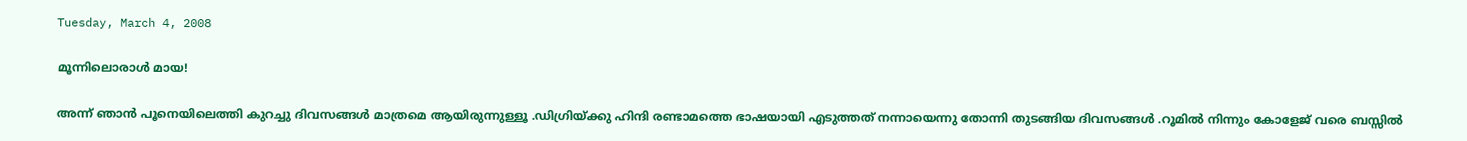Tuesday, March 4, 2008

മൂന്നിലൊരാള്‍ മായ!

അന്ന് ഞാന്‍ പൂനെയിലെത്തി കുറച്ചു ദിവസങ്ങള്‍ മാത്രമെ ആയിരുന്നുള്ളൂ .ഡിഗ്രിയ്ക്കു ഹിന്ദി രണ്ടാമത്തെ ഭാഷയായി എടുത്തത്‌ നന്നായെന്നു തോന്നി തുടങ്ങിയ ദിവസങ്ങള്‍ .റൂമില്‍ നിന്നും കോളേജ് വരെ ബസ്സില്‍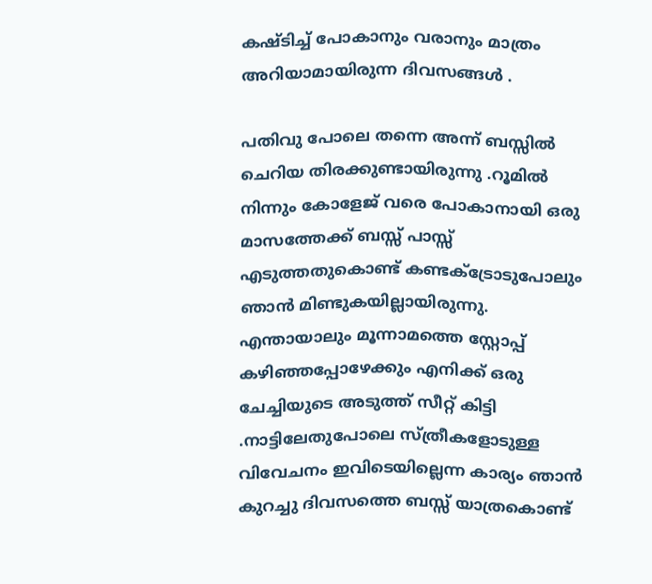കഷ്ടിച്ച് പോകാനും വരാനും മാത്രം അറിയാമായിരുന്ന ദിവസങ്ങള്‍ .

പതിവു പോലെ തന്നെ അന്ന് ബസ്സില്‍ ചെറിയ തിരക്കുണ്ടായിരുന്നു .റൂമില്‍ നിന്നും കോളേജ് വരെ പോകാനായി ഒരു മാസത്തേക്ക് ബസ്സ് പാസ്സ് എടുത്തതുകൊണ്ട്‌ കണ്ടക്ട്രോടുപോലും ഞാ‍ന്‍ മിണ്ടുകയില്ലായിരുന്നു. എന്തായാലും മൂന്നാമത്തെ സ്റ്റോപ്പ് കഴിഞ്ഞപ്പോഴേക്കും എനിക്ക് ഒരു ചേച്ചിയുടെ അടുത്ത് സീറ്റ് കിട്ടി .നാട്ടിലേതുപോലെ സ്ത്രീകളോടുള്ള വിവേചനം ഇവിടെയില്ലെന്ന കാര്യം ഞാ‍ന്‍ കുറച്ചു ദിവസത്തെ ബസ്സ് യാത്രകൊണ്ട്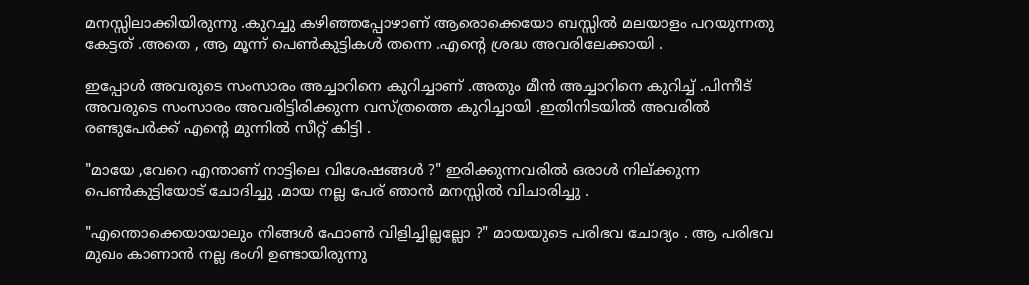മനസ്സിലാക്കിയിരുന്നു .കുറച്ചു കഴിഞ്ഞപ്പോഴാണ് ആരൊക്കെയോ ബസ്സില്‍ മലയാളം പറയുന്നതു കേട്ടത് .അതെ , ആ മൂന്ന് പെണ്‍കുട്ടികള്‍ തന്നെ .എന്‍റെ ശ്രദ്ധ അവരിലേക്കായി .

ഇപ്പോള്‍ അവരുടെ സംസാരം അച്ചാറിനെ കുറിച്ചാണ് .അതും മീന്‍ അച്ചാറിനെ കുറിച്ച് .പിന്നീട് അവരുടെ സംസാരം അവരിട്ടിരിക്കുന്ന വസ്ത്രത്തെ കുറിച്ചായി .ഇതിനിടയില്‍ അവരില്‍ രണ്ടുപേര്‍ക്ക് എന്‍റെ മുന്നില്‍ സീറ്റ് കിട്ടി .

"മായേ ,വേറെ എന്താണ് നാട്ടിലെ വിശേഷങ്ങള്‍ ?" ഇരിക്കുന്നവരില്‍ ഒരാള്‍ നില്ക്കുന്ന പെണ്‍കുട്ടിയോട് ചോദിച്ചു .മായ നല്ല പേര് ഞാ‍ന്‍ മനസ്സില്‍ വിചാരിച്ചു .

"എന്തൊക്കെയായാലും നിങ്ങള്‍ ഫോണ്‍ വിളിച്ചില്ലല്ലോ ?" മായയുടെ പരിഭവ ചോദ്യം . ആ പരിഭവ മുഖം കാണാന്‍ നല്ല ഭംഗി ഉണ്ടായിരുന്നു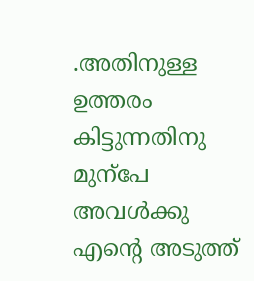.അതിനുള്ള ഉത്തരം കിട്ടുന്നതിനു മുന്പേ അവള്‍ക്കു എന്‍റെ അടുത്ത്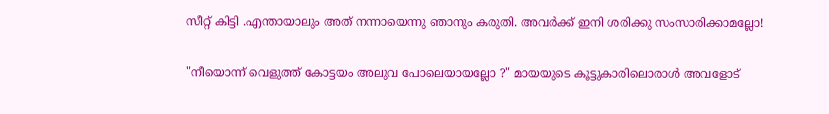സീറ്റ് കിട്ടി .എന്തായാലും അത് നന്നായെന്നു ഞാനും കരുതി. അവര്‍ക്ക് ഇനി ശരിക്കു സംസാരിക്കാമല്ലോ!

"നീയൊന്ന് വെളുത്ത് കോട്ടയം അലുവ പോലെയായല്ലോ ?" മായയുടെ കൂട്ടുകാരിലൊരാള്‍ അവളോട്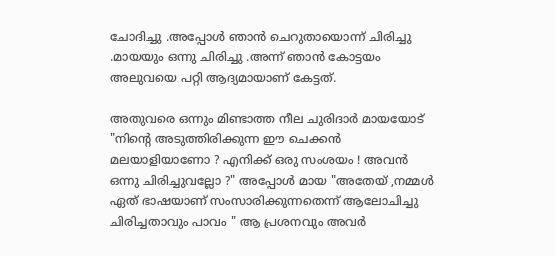ചോദിച്ചു .അപ്പോള്‍ ഞാന്‍ ചെറുതായൊന്ന് ചിരിച്ചു .മായയും ഒന്നു ചിരിച്ചു .അന്ന് ഞാന്‍ കോട്ടയം അലുവയെ പറ്റി ആദ്യമായാണ് കേട്ടത്.

അതുവരെ ഒന്നും മിണ്ടാത്ത നീല ചുരിദാര്‍ മായയോട് "നിന്‍റെ അടുത്തിരിക്കുന്ന ഈ ചെക്കന്‍ മലയാളിയാണോ ? എനിക്ക് ഒരു സംശയം ! അവന്‍ ഒന്നു ചിരിച്ചുവല്ലോ ?" അപ്പോള്‍‌ മായ "അതേയ് ,നമ്മള്‍ ഏത് ഭാഷയാണ് സംസാരിക്കുന്നതെന്ന് ആലോചിച്ചു ചിരിച്ചതാവും പാവം " ആ പ്രശനവും അവര്‍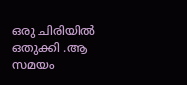ഒരു ചിരിയില്‍ ഒതുക്കി .ആ സമയം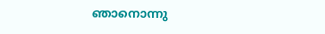ഞാനൊന്നു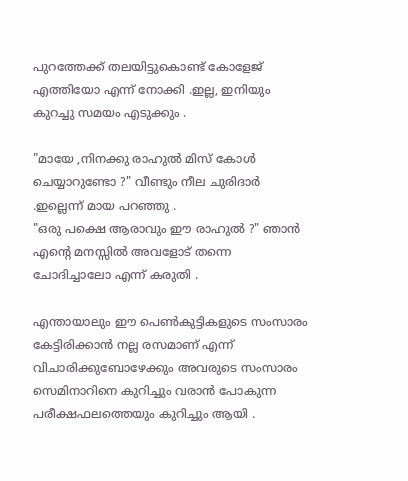പുറത്തേക്ക് തലയിട്ടുകൊണ്ട് കോളേജ് എത്തിയോ എന്ന് നോക്കി .ഇല്ല, ഇനിയും കുറച്ചു സമയം എടുക്കും .

"മായേ ,നിനക്കു രാഹുല്‍ മിസ്‌ കോള്‍ ചെയ്യാറുണ്ടോ ?" വീണ്ടും നീല ചുരിദാര്‍ .ഇല്ലെന്ന് മായ പറഞ്ഞു .
"ഒരു പക്ഷെ ആരാവും ഈ രാഹുല്‍ ?" ഞാന്‍ എന്‍റെ മനസ്സില്‍ അവളോട് തന്നെ ചോദിച്ചാലോ എന്ന് കരുതി .

എന്തായാലും ഈ പെണ്‍കുട്ടികളുടെ സംസാരം കേട്ടിരിക്കാന്‍ നല്ല രസമാണ് എന്ന് വിചാരിക്കുബോഴേക്കും അവരുടെ സംസാരം സെമിനാറിനെ കുറിച്ചും വരാന്‍ പോകുന്ന പരീക്ഷഫലത്തെയും കുറിച്ചും ആയി .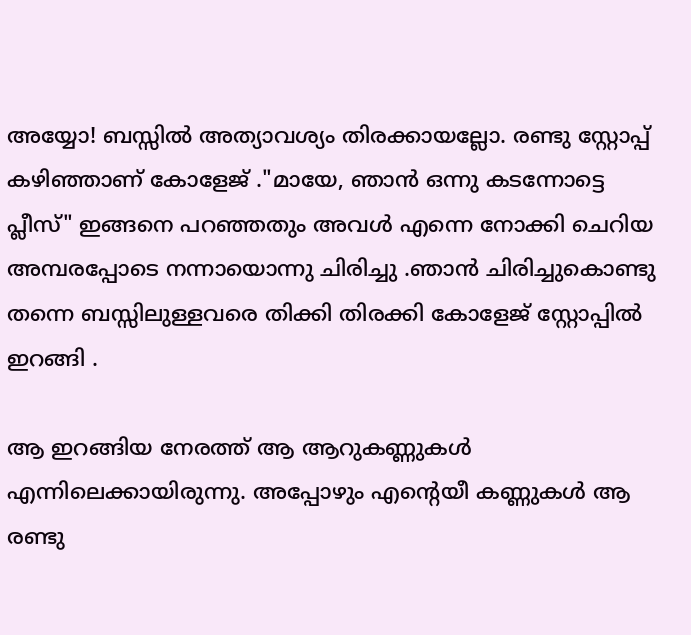അയ്യോ! ബസ്സില്‍ അത്യാവശ്യം തിരക്കായല്ലോ. രണ്ടു സ്റ്റോപ്പ് കഴിഞ്ഞാണ് കോളേജ് ."മായേ, ഞാന്‍ ഒന്നു കടന്നോട്ടെ പ്ലീസ്" ഇങ്ങനെ പറഞ്ഞതും അവള്‍ എന്നെ നോക്കി ചെറിയ അമ്പരപ്പോടെ നന്നായൊന്നു ചിരിച്ചു .ഞാന്‍ ചിരിച്ചുകൊണ്ടു തന്നെ ബസ്സിലുള്ളവരെ തിക്കി തിരക്കി കോളേജ് സ്റ്റോപ്പില്‍ ഇറങ്ങി .

ആ ഇറങ്ങിയ നേരത്ത് ആ ആറുകണ്ണുകള്‍ എന്നിലെക്കായിരുന്നു. അപ്പോഴും എന്‍റെയീ കണ്ണുകള്‍ ആ രണ്ടു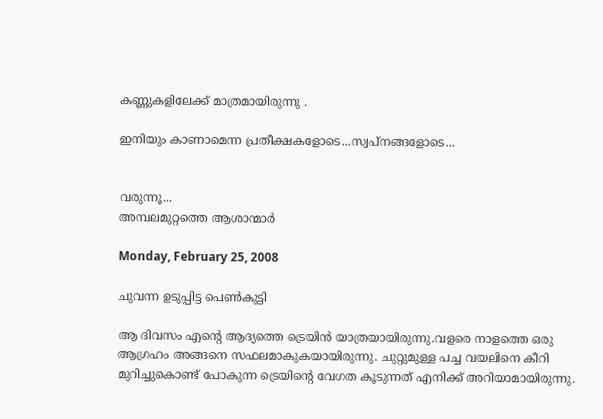കണ്ണുകളിലേക്ക്‌ മാത്രമായിരുന്നു .

ഇനിയും കാണാമെന്ന പ്രതീക്ഷകളോടെ...സ്വപ്നങ്ങളോടെ...


വരുന്നൂ...
അമ്പലമുറ്റത്തെ ആശാന്മാര്‍

Monday, February 25, 2008

ചുവന്ന ഉടുപ്പിട്ട പെണ്‍കുട്ടി

ആ ദിവസം എന്‍റെ ആദ്യത്തെ ട്രെയിന്‍ യാത്രയായിരുന്നു.വളരെ നാളത്തെ ഒരു ആഗ്രഹം അങ്ങനെ സഫലമാകുകയായിരുന്നു. ചുറ്റുമുള്ള പച്ച വയലിനെ കീറി മുറിച്ചുകൊണ്ട്‌ പോകുന്ന ട്രെയിന്റെ വേഗത കൂടുന്നത് എനിക്ക് അറിയാമായിരുന്നു.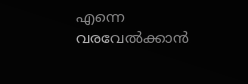എന്നെ വരവേല്‍ക്കാന്‍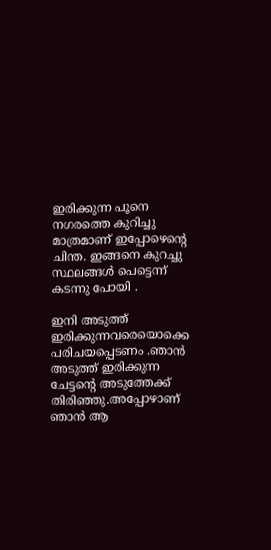ഇരിക്കുന്ന പൂനെ നഗരത്തെ കുറിച്ചു മാത്രമാണ് ഇപ്പോഴെന്റെ ചിന്ത. ഇങ്ങനെ കുറച്ചു സ്ഥലങ്ങള്‍ പെട്ടെന്ന് കടന്നു പോയി .

ഇനി അടുത്ത് ഇരിക്കുന്നവരെയൊക്കെ പരിചയപ്പെടണം .ഞാന്‍ അടുത്ത് ഇരിക്കുന്ന ചേട്ടന്‍റെ അടുത്തേക്ക് തിരിഞ്ഞു.അപ്പോഴാണ് ഞാന്‍‌ ആ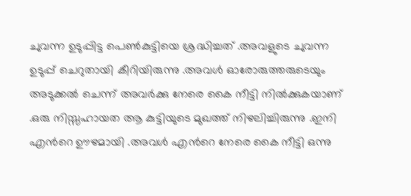ചുവന്ന ഉടുപ്പിട്ട പെണ്‍കുട്ടിയെ ശ്രദ്ധിച്ചത് .അവളുടെ ചുവന്ന ഉടുപ്പ് ചെറുതായി കീറിയിരുന്നു .അവള്‍ ഓരോരുത്തരുടെയും അടുക്കല്‍ ചെന്ന് അവര്‍ക്കു നേരെ കൈ നീട്ടി നില്‍ക്കുകയാണ് .ഒരു നിസ്സഹായത ആ കുട്ടിയുടെ മുഖത്ത് നിഴലിച്ചിരുന്നു .ഇനി എന്‍റെ ഊഴമായി .അവള്‍ എന്‍റെ നേരെ കൈ നീട്ടി ഒന്നു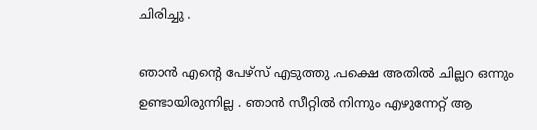ചിരിച്ചു .

ഞാന്‍‌ എന്‍റെ പേഴ്സ്‌ എടുത്തു .പക്ഷെ അതില്‍ ചില്ലറ ഒന്നും ഉണ്ടായിരുന്നില്ല . ഞാന്‍‌ സീറ്റില്‍ നിന്നും എഴുന്നേറ്റ് ആ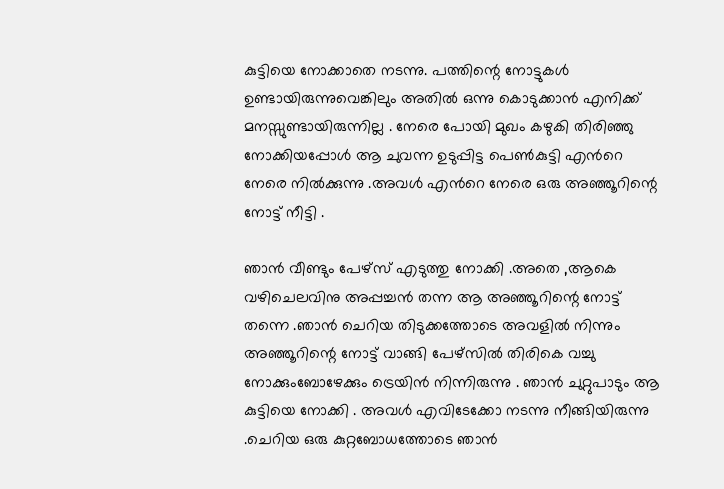കുട്ടിയെ നോക്കാതെ നടന്നു. പത്തിന്റെ നോട്ടുകള്‍ ഉണ്ടായിരുന്നുവെങ്കിലും അതില്‍ ഒന്നു കൊടുക്കാന്‍ എനിക്ക് മനസ്സുണ്ടായിരുന്നില്ല . നേരെ പോയി മുഖം കഴുകി തിരിഞ്ഞു നോക്കിയപ്പോള്‍ ആ ചുവന്ന ഉടുപ്പിട്ട പെണ്‍കുട്ടി എന്‍റെ നേരെ നില്‍ക്കുന്നു .അവള്‍ എന്‍റെ നേരെ ഒരു അഞ്ഞൂറിന്റെ നോട്ട് നീട്ടി .

ഞാന്‍‌ വീണ്ടും പേഴ്സ്‌ എടുത്തു നോക്കി .അതെ ,ആകെ വഴിചെലവിനു അപ്പച്ചന്‍ തന്ന ആ അഞ്ഞൂറിന്റെ നോട്ട് തന്നെ .ഞാന്‍‌ ചെറിയ തിടുക്കത്തോടെ അവളില്‍ നിന്നും അഞ്ഞൂറിന്റെ നോട്ട് വാങ്ങി പേഴ്സില്‍ തിരികെ വച്ചു നോക്കുംബോഴേക്കും ട്രെയിന്‍ നിന്നിരുന്നു . ഞാന്‍‌ ചുറ്റുപാടും ആ കുട്ടിയെ നോക്കി . അവള്‍ എവിടേക്കോ നടന്നു നീങ്ങിയിരുന്നു .ചെറിയ ഒരു കുറ്റബോധത്തോടെ ഞാന്‍‌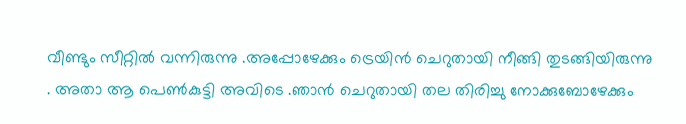വീണ്ടും സീറ്റില്‍ വന്നിരുന്നു .അപ്പോഴേക്കും ട്രെയിന്‍ ചെറുതായി നീങ്ങി തുടങ്ങിയിരുന്നു . അതാ ആ പെണ്‍കുട്ടി അവിടെ .ഞാന്‍‌ ചെറുതായി തല തിരിച്ചു നോക്കുബോഴേക്കും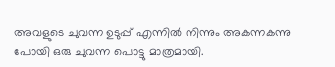അവളുടെ ചുവന്ന ഉടുപ്പ് എന്നില്‍ നിന്നും അകന്നകന്നു പോയി ഒരു ചുവന്ന പൊട്ടു മാത്രമായി.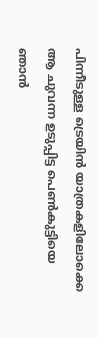പിന്നീടുള്ള ട്രെയിന്‍ യാത്രകളിലോക്കെ ആ ചുവന്ന ഉടുപ്പിട്ട പെണ്‍കുട്ടിയെ ഞാന്‍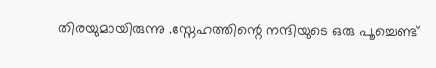തിരയുമായിരുന്നു .സ്നേഹത്തിന്റെ നന്ദിയുടെ ഒരു പൂച്ചെണ്ട്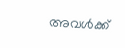അവള്‍ക്ക്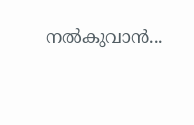നല്‍കുവാന്‍...